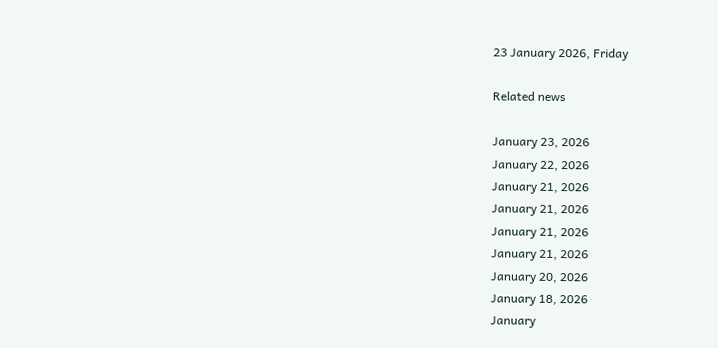23 January 2026, Friday

Related news

January 23, 2026
January 22, 2026
January 21, 2026
January 21, 2026
January 21, 2026
January 21, 2026
January 20, 2026
January 18, 2026
January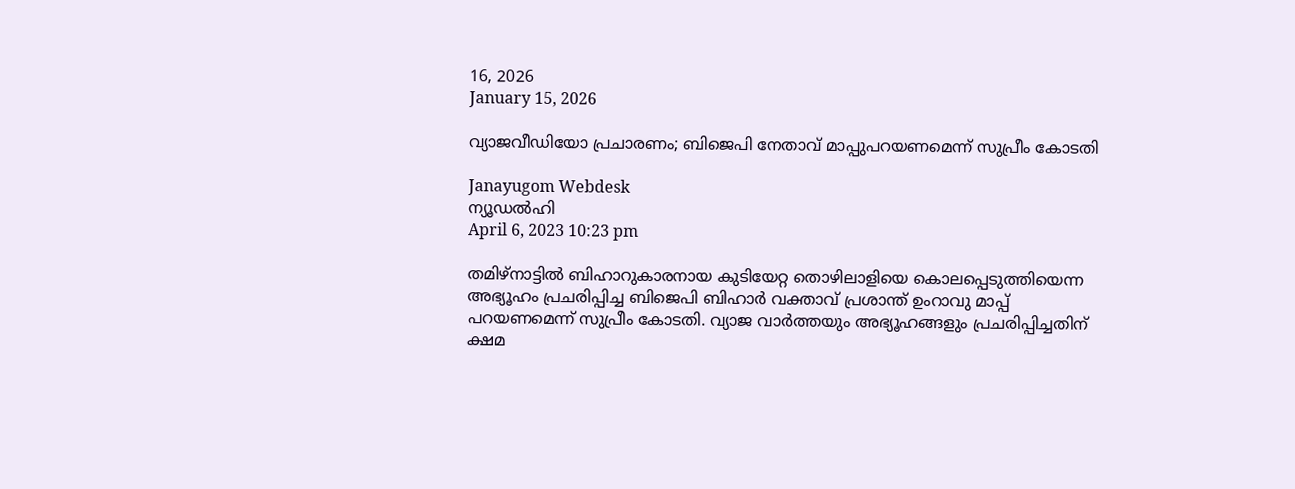16, 2026
January 15, 2026

വ്യാജവീഡിയോ പ്രചാരണം; ബിജെപി നേതാവ് മാപ്പുപറയണമെന്ന് സുപ്രീം കോടതി

Janayugom Webdesk
ന്യൂഡല്‍ഹി
April 6, 2023 10:23 pm

തമിഴ്‌നാട്ടില്‍ ബിഹാറുകാരനായ കുടിയേറ്റ തൊഴിലാളിയെ കൊലപ്പെടുത്തിയെന്ന അഭ്യൂഹം പ്രചരിപ്പിച്ച ബിജെപി ബിഹാര്‍ വക്താവ് പ്രശാന്ത് ഉംറാവു മാപ്പ് പറയണമെന്ന് സുപ്രീം കോടതി. വ്യാജ വാര്‍ത്തയും അഭ്യൂഹങ്ങളും പ്രചരിപ്പിച്ചതിന് ക്ഷമ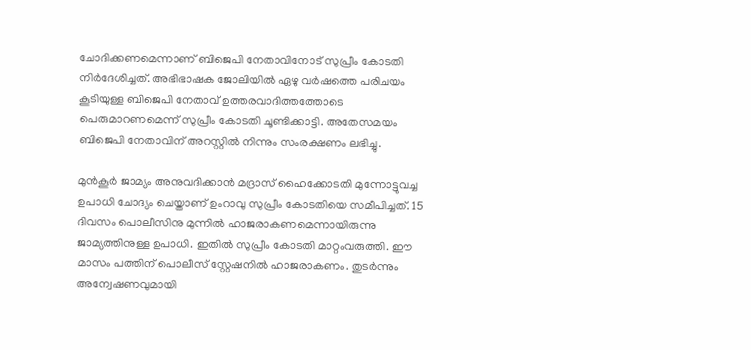ചോദിക്കണമെന്നാണ് ബിജെപി നേതാവിനോട് സുപ്രീം കോടതി നിര്‍ദേശിച്ചത്. അഭിഭാഷക ജോലിയില്‍ ഏഴു വര്‍ഷത്തെ പരിചയം കൂടിയുള്ള ബിജെപി നേതാവ് ഉത്തരവാദിത്തത്തോടെ പെരുമാറണമെന്ന് സുപ്രീം കോടതി ചൂണ്ടിക്കാട്ടി. അതേസമയം ബിജെപി നേതാവിന് അറസ്റ്റില്‍ നിന്നും സംരക്ഷണം ലഭിച്ചു.

മുന്‍കൂര്‍ ജാമ്യം അനുവദിക്കാന്‍ മദ്രാസ് ഹൈക്കോടതി മുന്നോട്ടുവച്ച ഉപാധി ചോദ്യം ചെയ്താണ് ഉംറാവു സുപ്രീം കോടതിയെ സമീപിച്ചത്. 15 ദിവസം പൊലീസിനു മുന്നില്‍ ഹാജരാകണമെന്നായിരുന്നു ജാമ്യത്തിനുള്ള ഉപാധി. ഇതില്‍ സുപ്രീം കോടതി മാറ്റംവരുത്തി. ഈ മാസം പത്തിന് പൊലീസ് സ്റ്റേഷനില്‍ ഹാജരാകണം. തുടര്‍ന്നും അന്വേഷണവുമായി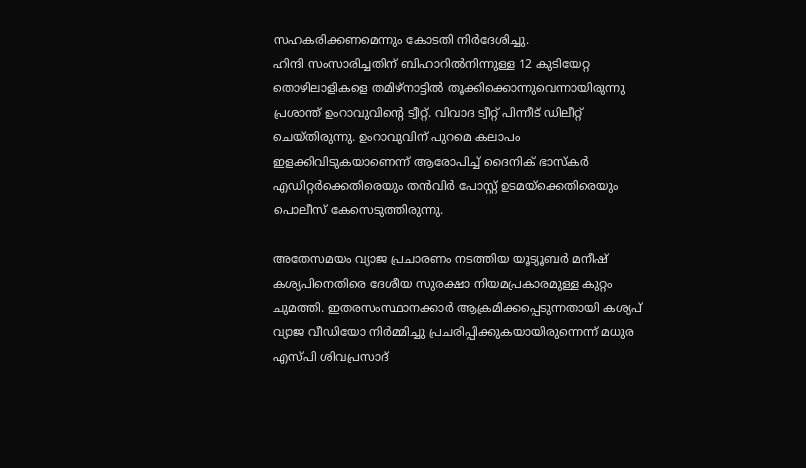സഹകരിക്കണമെന്നും കോടതി നിര്‍ദേശിച്ചു.
ഹിന്ദി സംസാരിച്ചതിന് ബിഹാറില്‍നിന്നുള്ള 12 കുടിയേറ്റ തൊഴിലാളികളെ തമിഴ്‌നാട്ടില്‍ തൂക്കിക്കൊന്നുവെന്നായിരുന്നു പ്രശാന്ത് ഉംറാവുവിന്റെ ട്വീറ്റ്. വിവാദ ട്വീറ്റ് പിന്നീട് ഡിലീറ്റ് ചെയ്തിരുന്നു. ഉംറാവുവിന് പുറമെ കലാപം ഇളക്കിവിടുകയാണെന്ന് ആരോപിച്ച് ദൈനിക് ഭാസ്കര്‍ എഡിറ്റര്‍ക്കെതിരെയും തന്‍വിര്‍ പോസ്റ്റ് ഉടമയ്ക്കെതിരെയും പൊലീസ് കേസെടുത്തിരുന്നു.

അതേസമയം വ്യാജ പ്രചാരണം നടത്തിയ യൂട്യൂബര്‍ മനീഷ് കശ്യപിനെതിരെ ദേശീയ സുരക്ഷാ നിയമപ്രകാരമുള്ള കുറ്റം ചുമത്തി. ഇതരസംസ്ഥാനക്കാര്‍ ആക്രമിക്കപ്പെടുന്നതായി കശ്യപ് വ്യാജ വീഡിയോ നിര്‍മ്മിച്ചു പ്രചരിപ്പിക്കുകയായിരുന്നെന്ന് മധുര എ‌‌‌‌‌സ‌്പി ശിവപ്രസാദ്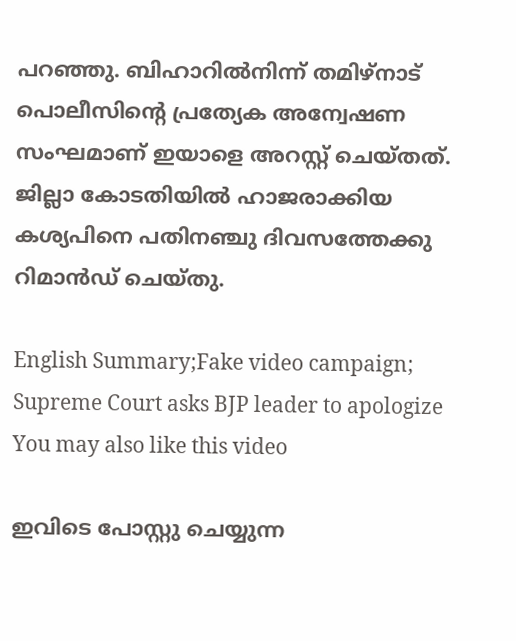പറഞ്ഞു. ബിഹാറില്‍നിന്ന് തമിഴ്‌നാട് പൊലീസിന്റെ പ്രത്യേക അന്വേഷണ സംഘമാണ് ഇയാളെ അറസ്റ്റ് ചെയ്തത്. ജില്ലാ കോടതിയില്‍ ഹാജരാക്കിയ കശ്യപിനെ പതിനഞ്ചു ദിവസത്തേക്കു റിമാന്‍ഡ് ചെയ്തു.

English Summary;Fake video campaign; Supreme Court asks BJP leader to apologize
You may also like this video

ഇവിടെ പോസ്റ്റു ചെയ്യുന്ന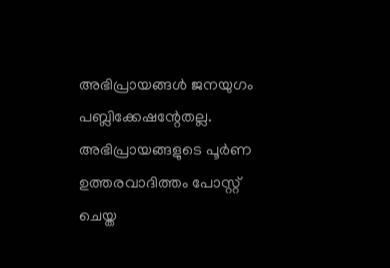അഭിപ്രായങ്ങള്‍ ജനയുഗം പബ്ലിക്കേഷന്റേതല്ല. അഭിപ്രായങ്ങളുടെ പൂര്‍ണ ഉത്തരവാദിത്തം പോസ്റ്റ് ചെയ്ത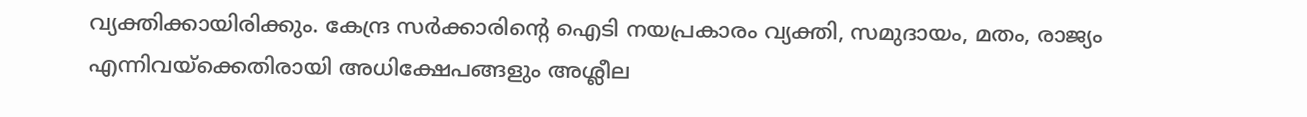വ്യക്തിക്കായിരിക്കും. കേന്ദ്ര സര്‍ക്കാരിന്റെ ഐടി നയപ്രകാരം വ്യക്തി, സമുദായം, മതം, രാജ്യം എന്നിവയ്‌ക്കെതിരായി അധിക്ഷേപങ്ങളും അശ്ലീല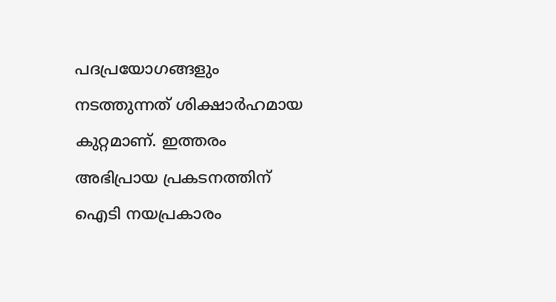പദപ്രയോഗങ്ങളും നടത്തുന്നത് ശിക്ഷാര്‍ഹമായ കുറ്റമാണ്. ഇത്തരം അഭിപ്രായ പ്രകടനത്തിന് ഐടി നയപ്രകാരം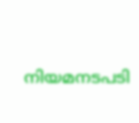നിയമനടപടി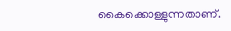കൈക്കൊള്ളുന്നതാണ്.